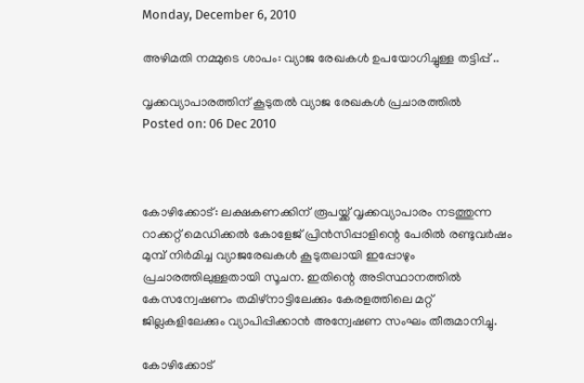Monday, December 6, 2010

അഴിമതി നമ്മുടെ ശാപം: വ്യാജ രേഖകള്‍ ഉപയോഗിച്ചുള്ള തട്ടിപ്പ് ..

വൃക്കവ്യാപാരത്തിന് കൂടുതല്‍ വ്യാജ രേഖകള്‍ പ്രചാരത്തില്‍
Posted on: 06 Dec 2010



കോഴിക്കോട്: ലക്ഷകണക്കിന് രൂപയ്ക്ക് വൃക്കവ്യാപാരം നടത്തുന്ന റാക്കറ്റ് മെഡിക്കല്‍ കോളേജ് പ്രിന്‍സിപ്പാളിന്റെ പേരില്‍ രണ്ടുവര്‍ഷം മുമ്പ് നിര്‍മിച്ച വ്യാജരേഖകള്‍ കൂടുതലായി ഇപ്പോഴും പ്രചാരത്തിലുള്ളതായി സൂചന. ഇതിന്റെ അടിസ്ഥാനത്തില്‍ കേസന്വേഷണം തമിഴ്‌നാട്ടിലേക്കും കേരളത്തിലെ മറ്റ് ജില്ലകളിലേക്കും വ്യാപിപ്പിക്കാന്‍ അന്വേഷണ സംഘം തീരുമാനിച്ചു.

കോഴിക്കോട്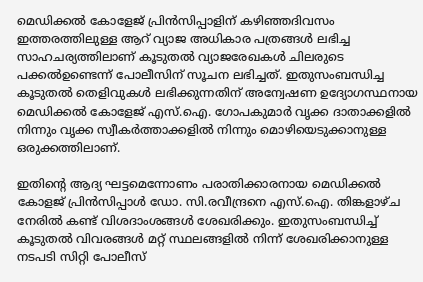മെഡിക്കല്‍ കോളേജ് പ്രിന്‍സിപ്പാളിന് കഴിഞ്ഞദിവസം ഇത്തരത്തിലുള്ള ആറ് വ്യാജ അധികാര പത്രങ്ങള്‍ ലഭിച്ച സാഹചര്യത്തിലാണ് കൂടുതല്‍ വ്യാജരേഖകള്‍ ചിലരുടെ പക്കല്‍ഉണ്ടെന്ന് പോലീസിന് സൂചന ലഭിച്ചത്. ഇതുസംബന്ധിച്ച കൂടുതല്‍ തെളിവുകള്‍ ലഭിക്കുന്നതിന് അന്വേഷണ ഉദ്യോഗസ്ഥനായ മെഡിക്കല്‍ കോളേജ് എസ്.ഐ. ഗോപകുമാര്‍ വൃക്ക ദാതാക്കളില്‍ നിന്നും വൃക്ക സ്വീകര്‍ത്താക്കളില്‍ നിന്നും മൊഴിയെടുക്കാനുള്ള ഒരുക്കത്തിലാണ്.

ഇതിന്റെ ആദ്യ ഘട്ടമെന്നോണം പരാതിക്കാരനായ മെഡിക്കല്‍ കോളജ് പ്രിന്‍സിപ്പാള്‍ ഡോ. സി.രവീന്ദ്രനെ എസ്.ഐ. തിങ്കളാഴ്ച നേരില്‍ കണ്ട് വിശദാംശങ്ങള്‍ ശേഖരിക്കും. ഇതുസംബന്ധിച്ച് കൂടുതല്‍ വിവരങ്ങള്‍ മറ്റ് സ്ഥലങ്ങളില്‍ നിന്ന് ശേഖരിക്കാനുള്ള നടപടി സിറ്റി പോലീസ്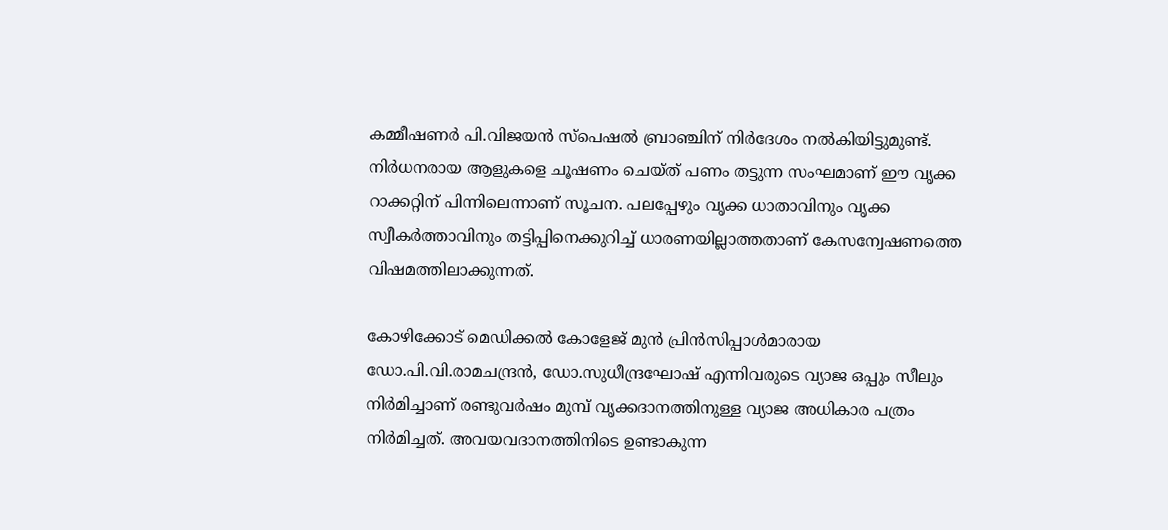കമ്മീഷണര്‍ പി.വിജയന്‍ സ്‌പെഷല്‍ ബ്രാഞ്ചിന് നിര്‍ദേശം നല്‍കിയിട്ടുമുണ്ട്. നിര്‍ധനരായ ആളുകളെ ചൂഷണം ചെയ്ത് പണം തട്ടുന്ന സംഘമാണ് ഈ വൃക്ക റാക്കറ്റിന് പിന്നിലെന്നാണ് സൂചന. പലപ്പേഴും വൃക്ക ധാതാവിനും വൃക്ക സ്വീകര്‍ത്താവിനും തട്ടിപ്പിനെക്കുറിച്ച് ധാരണയില്ലാത്തതാണ് കേസന്വേഷണത്തെ വിഷമത്തിലാക്കുന്നത്.

കോഴിക്കോട് മെഡിക്കല്‍ കോളേജ് മുന്‍ പ്രിന്‍സിപ്പാള്‍മാരായ ഡോ.പി.വി.രാമചന്ദ്രന്‍, ഡോ.സുധീന്ദ്രഘോഷ് എന്നിവരുടെ വ്യാജ ഒപ്പും സീലും നിര്‍മിച്ചാണ് രണ്ടുവര്‍ഷം മുമ്പ് വൃക്കദാനത്തിനുള്ള വ്യാജ അധികാര പത്രം നിര്‍മിച്ചത്. അവയവദാനത്തിനിടെ ഉണ്ടാകുന്ന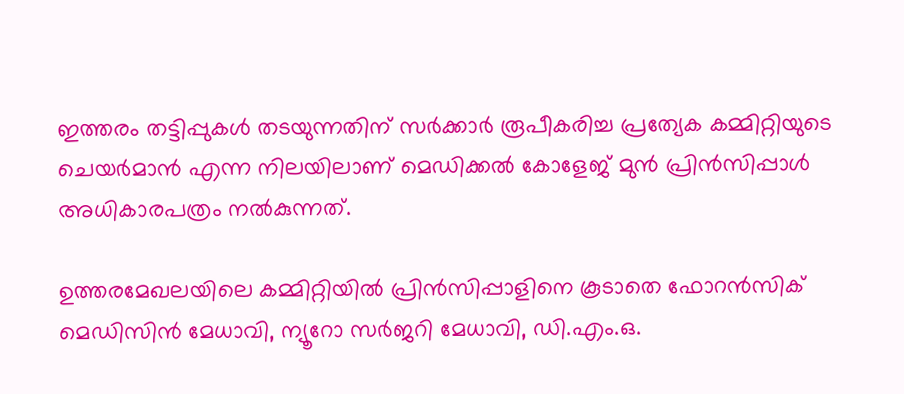ഇത്തരം തട്ടിപ്പുകള്‍ തടയുന്നതിന് സര്‍ക്കാര്‍ രൂപീകരിച്ച പ്രത്യേക കമ്മിറ്റിയുടെ ചെയര്‍മാന്‍ എന്ന നിലയിലാണ് മെഡിക്കല്‍ കോളേജ് മുന്‍ പ്രിന്‍സിപ്പാള്‍ അധികാരപത്രം നല്‍കുന്നത്.

ഉത്തരമേഖലയിലെ കമ്മിറ്റിയില്‍ പ്രിന്‍സിപ്പാളിനെ കൂടാതെ ഫോറന്‍സിക് മെഡിസിന്‍ മേധാവി, ന്യൂറോ സര്‍ജറി മേധാവി, ഡി.എം.ഒ.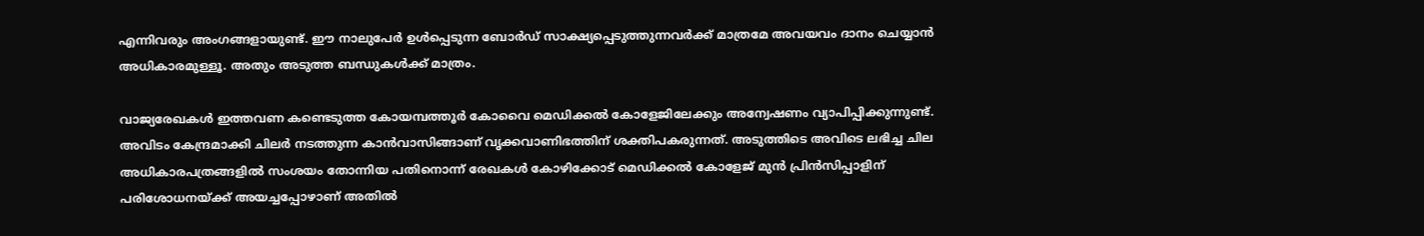എന്നിവരും അംഗങ്ങളായുണ്ട്. ഈ നാലുപേര്‍ ഉള്‍പ്പെടുന്ന ബോര്‍ഡ് സാക്ഷ്യപ്പെടുത്തുന്നവര്‍ക്ക് മാത്രമേ അവയവം ദാനം ചെയ്യാന്‍ അധികാരമുള്ളൂ. അതും അടുത്ത ബന്ധുകള്‍ക്ക് മാത്രം.

വാജ്യരേഖകള്‍ ഇത്തവണ കണ്ടെടുത്ത കോയമ്പത്തൂര്‍ കോവൈ മെഡിക്കല്‍ കോളേജിലേക്കും അന്വേഷണം വ്യാപിപ്പിക്കുന്നുണ്ട്. അവിടം കേന്ദ്രമാക്കി ചിലര്‍ നടത്തുന്ന കാന്‍വാസിങ്ങാണ് വൃക്കവാണിഭത്തിന് ശക്തിപകരുന്നത്. അടുത്തിടെ അവിടെ ലഭിച്ച ചില അധികാരപത്രങ്ങളില്‍ സംശയം തോന്നിയ പതിനൊന്ന് രേഖകള്‍ കോഴിക്കോട് മെഡിക്കല്‍ കോളേജ് മുന്‍ പ്രിന്‍സിപ്പാളിന് പരിശോധനയ്ക്ക് അയച്ചപ്പോഴാണ് അതില്‍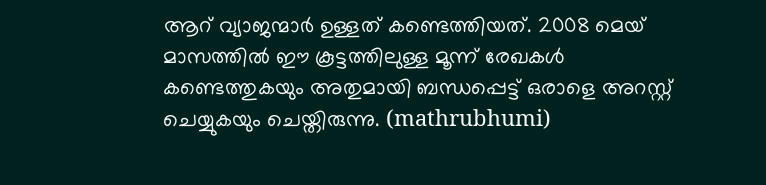ആറ് വ്യാജന്മാര്‍ ഉള്ളത് കണ്ടെത്തിയത്. 2008 മെയ് മാസത്തില്‍ ഈ കൂട്ടത്തിലുള്ള മൂന്ന് രേഖകള്‍ കണ്ടെത്തുകയും അതുമായി ബന്ധപ്പെട്ട് ഒരാളെ അറസ്റ്റ് ചെയ്യുകയും ചെയ്തിരുന്നു. (mathrubhumi)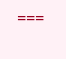===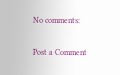No comments:

Post a Comment